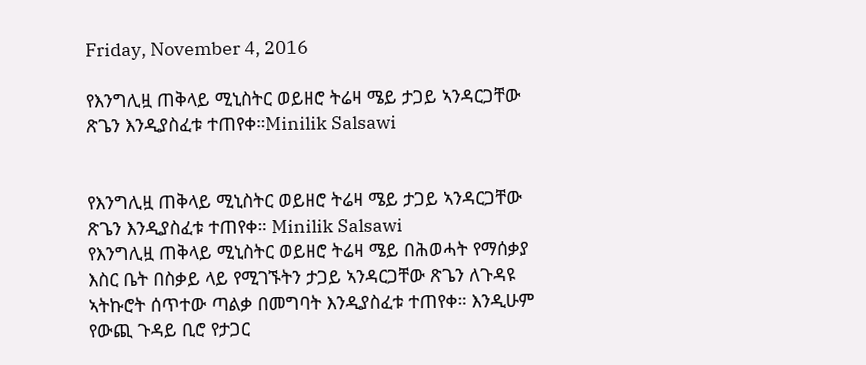Friday, November 4, 2016

የእንግሊዟ ጠቅላይ ሚኒስትር ወይዘሮ ትሬዛ ሜይ ታጋይ ኣንዳርጋቸው ጽጌን እንዲያስፈቱ ተጠየቀ።Minilik Salsawi


የእንግሊዟ ጠቅላይ ሚኒስትር ወይዘሮ ትሬዛ ሜይ ታጋይ ኣንዳርጋቸው ጽጌን እንዲያስፈቱ ተጠየቀ። Minilik Salsawi
የእንግሊዟ ጠቅላይ ሚኒስትር ወይዘሮ ትሬዛ ሜይ በሕወሓት የማሰቃያ እስር ቤት በስቃይ ላይ የሚገኙትን ታጋይ ኣንዳርጋቸው ጽጌን ለጉዳዩ ኣትኩሮት ሰጥተው ጣልቃ በመግባት እንዲያስፈቱ ተጠየቀ። እንዲሁም የውጪ ጉዳይ ቢሮ የታጋር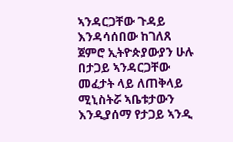ኣንዳርጋቸው ጉዳይ እንዳሳሰበው ከገለጸ ጀምሮ ኢትዮጵያውያን ሁሉ በታጋይ ኣንዳርጋቸው መፈታት ላይ ለጠቅላይ ሚኒስትሯ ኣቤቱታውን እንዲያሰማ የታጋይ ኣንዲ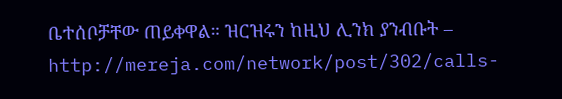ቤተሰቦቻቸው ጠይቀዋል። ዝርዝሩን ከዚህ ሊንክ ያንብቡት – http://mereja.com/network/post/302/calls-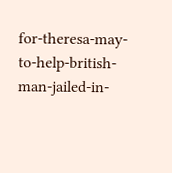for-theresa-may-to-help-british-man-jailed-in-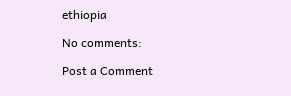ethiopia

No comments:

Post a Comment